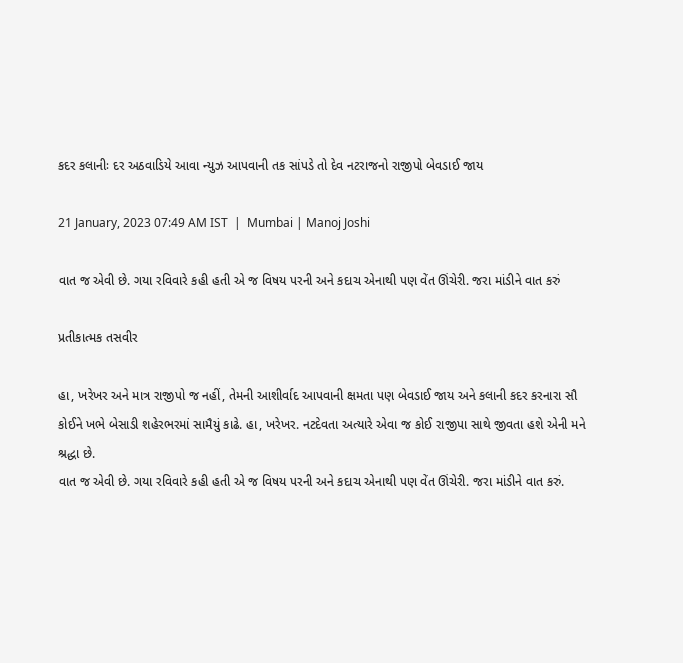કદર કલાનીઃ દર અઠવાડિયે આવા ન્યુઝ આપવાની તક સાંપડે તો દેવ નટરાજનો રાજીપો બેવડાઈ જાય

21 January, 2023 07:49 AM IST  |  Mumbai | Manoj Joshi

વાત જ એવી છે. ગયા રવિવારે કહી હતી એ જ વિષય પરની અને કદાચ એનાથી પણ વેંત ઊંચેરી. જરા માંડીને વાત કરું

પ્રતીકાત્મક તસવીર

હા, ખરેખર અને માત્ર રાજીપો જ નહીં, તેમની આશીર્વાદ આપવાની ક્ષમતા પણ બેવડાઈ જાય અને કલાની કદર કરનારા સૌ કોઈને ખભે બેસાડી શહેરભરમાં સામૈયું કાઢે. હા, ખરેખર. નટદેવતા અત્યારે એવા જ કોઈ રાજીપા સાથે જીવતા હશે એની મને શ્રદ્ધા છે.
વાત જ એવી છે. ગયા રવિવારે કહી હતી એ જ વિષય પરની અને કદાચ એનાથી પણ વેંત ઊંચેરી. જરા માંડીને વાત કરું.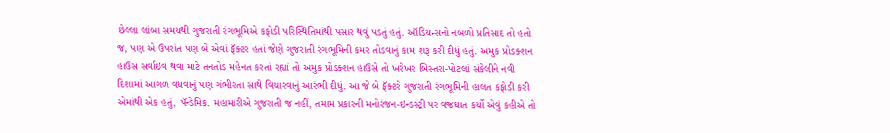છેલ્લા લાંબા સમયથી ગુજરાતી રંગભૂમિએ કફોડી પરિસ્થિતિમાંથી પસાર થવું પડતું હતું. ઑડિયન્સનો નબળો પ્રતિસાદ તો હતો જ, પણ એ ઉપરાંત પણ બે એવાં ફૅક્ટર હતાં જેણે ગુજરાતી રંગભૂમિની કમર તોડવાનું કામ શરૂ કરી દીધું હતું. અમુક પ્રોડક્શન હાઉસ સર્વાઇવ થવા માટે તનતોડ મહેનત કરતાં રહ્યાં તો અમુક પ્રોડક્શન હાઉસે તો ખરેખર બિસ્તરા-પોટલાં સંકેલીને નવી દિશામાં આગળ વધવાનું પણ ગંભીરતા સાથે વિચારવાનું આરંભી દીધું. આ જે બે ફૅક્ટરે ગુજરાતી રંગભૂમિની હાલત કફોડી કરી એમાંથી એક હતું, પૅન્ડેમિક. મહામારીએ ગુજરાતી જ નહીં, તમામ પ્રકારની મનોરંજન-ઇન્ડસ્ટ્રી પર વજ્રઘાત કર્યો એવું કહીએ તો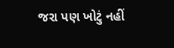જરા પણ ખોટું નહીં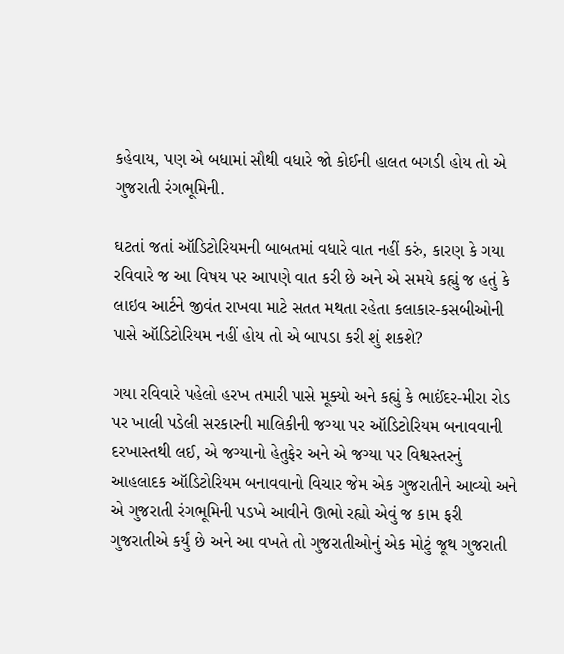કહેવાય, પણ એ બધામાં સૌથી વધારે જો કોઈની હાલત બગડી હોય તો એ ગુજરાતી રંગભૂમિની.

ઘટતાં જતાં ઑડિટોરિયમની બાબતમાં વધારે વાત નહીં કરું, કારણ કે ગયા રવિવારે જ આ વિષય પર આપણે વાત કરી છે અને એ સમયે કહ્યું જ હતું કે લાઇવ આર્ટને જીવંત રાખવા માટે સતત મથતા રહેતા કલાકાર-કસબીઓની પાસે ઑડિટોરિયમ નહીં હોય તો એ બાપડા કરી શું શકશે?

ગયા રવિવારે પહેલો હરખ તમારી પાસે મૂક્યો અને કહ્યું કે ભાઈંદર-મીરા રોડ પર ખાલી પડેલી સરકારની માલિકીની જગ્યા પર ઑડિટોરિયમ બનાવવાની દરખાસ્તથી લઈ, એ જગ્યાનો હેતુફેર અને એ જગ્યા પર વિશ્વસ્તરનું આહલાદક ઑડિટોરિયમ બનાવવાનો વિચાર જેમ એક ગુજરાતીને આવ્યો અને એ ગુજરાતી રંગભૂમિની પડખે આવીને ઊભો રહ્યો એવું જ કામ ફરી ગુજરાતીએ કર્યું છે અને આ વખતે તો ગુજરાતીઓનું એક મોટું જૂથ ગુજરાતી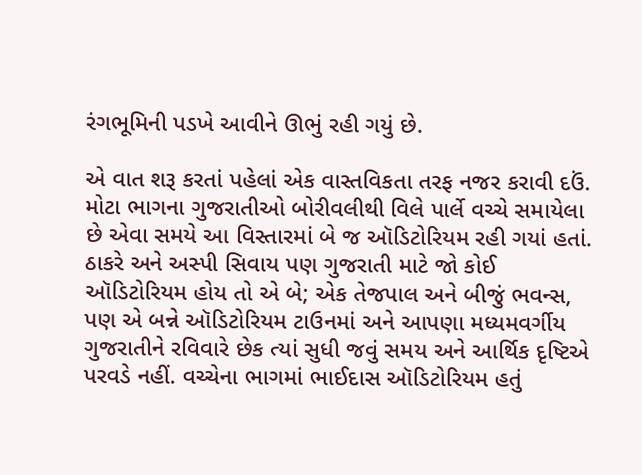રંગભૂમિની પડખે આવીને ઊભું રહી ગયું છે.

એ વાત શરૂ કરતાં પહેલાં એક વાસ્તવિકતા તરફ નજર કરાવી દઉં. મોટા ભાગના ગુજરાતીઓ બોરીવલીથી વિલે પાર્લે વચ્ચે સમાયેલા છે એવા સમયે આ વિસ્તારમાં બે જ ઑડિટોરિયમ રહી ગયાં હતાં. ઠાકરે અને અસ્પી સિવાય પણ ગુજરાતી માટે જો કોઈ ઑડિટોરિયમ હોય તો એ બે; એક તેજપાલ અને બીજું ભવન્સ, પણ એ બન્ને ઑડિટોરિયમ ટાઉનમાં અને આપણા મધ્યમવર્ગીય ગુજરાતીને રવિવારે છેક ત્યાં સુધી જવું સમય અને આર્થિક દૃષ્ટિએ પરવડે નહીં. વચ્ચેના ભાગમાં ભાઈદાસ ઑડિટોરિયમ હતું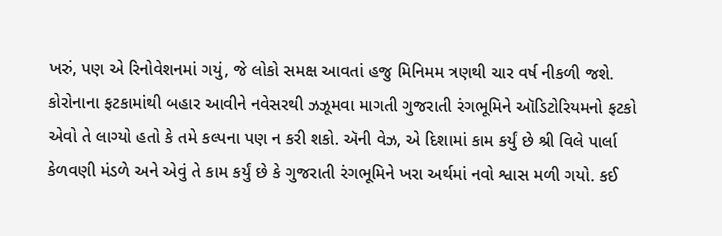ખરું, પણ એ રિનોવેશનમાં ગયું, જે લોકો સમક્ષ આવતાં હજુ મિનિમમ ત્રણથી ચાર વર્ષ નીકળી જશે. કોરોનાના ફટકામાંથી બહાર આવીને નવેસરથી ઝઝૂમવા માગતી ગુજરાતી રંગભૂમિને ઑડિટોરિયમનો ફટકો એવો તે લાગ્યો હતો કે તમે કલ્પના પણ ન કરી શકો. ઍની વેઝ, એ દિશામાં કામ કર્યું છે શ્રી વિલે પાર્લા કેળવણી મંડળે અને એવું તે કામ કર્યું છે કે ગુજરાતી રંગભૂમિને ખરા અર્થમાં નવો શ્વાસ મળી ગયો. કઈ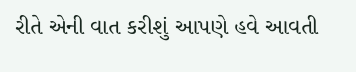રીતે એની વાત કરીશું આપણે હવે આવતી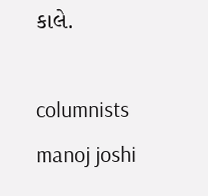કાલે.

columnists manoj joshi